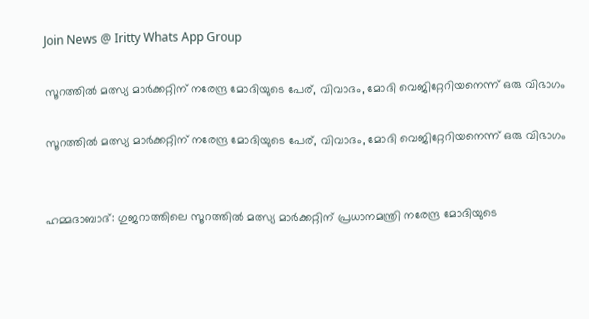Join News @ Iritty Whats App Group

സൂറത്തില്‍ മത്സ്യ മാര്‍ക്കറ്റിന് നരേന്ദ്ര മോദിയുടെ പേര്, വിവാദം, മോദി വെജിറ്റേറിയനെന്ന് ഒരു വിഭാഗം

സൂറത്തില്‍ മത്സ്യ മാര്‍ക്കറ്റിന് നരേന്ദ്ര മോദിയുടെ പേര്, വിവാദം, മോദി വെജിറ്റേറിയനെന്ന് ഒരു വിഭാഗം


ഹമ്മദാബാദ്: ഗുജറാത്തിലെ സൂറത്തില്‍ മത്സ്യ മാര്‍ക്കറ്റിന് പ്രധാനമന്ത്രി നരേന്ദ്ര മോദിയുടെ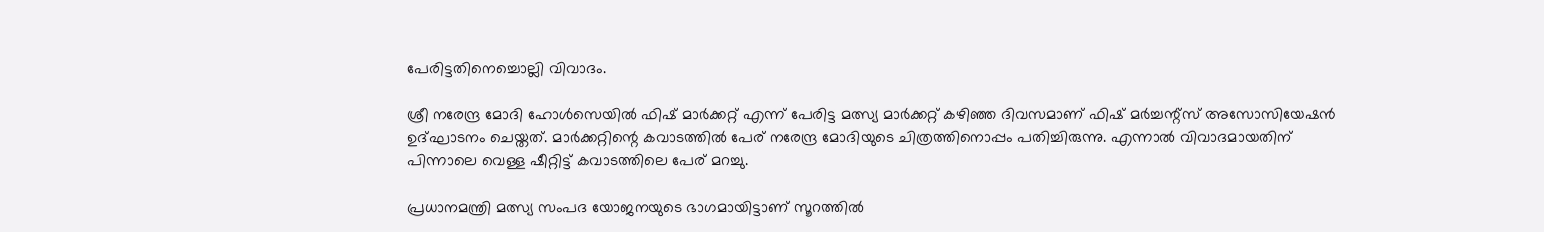പേരിട്ടതിനെച്ചൊല്ലി വിവാദം.

ശ്രീ നരേന്ദ്ര മോദി ഹോള്‍സെയില്‍ ഫിഷ് മാര്‍ക്കറ്റ് എന്ന് പേരിട്ട മത്സ്യ മാര്‍ക്കറ്റ് കഴിഞ്ഞ ദിവസമാണ് ഫിഷ് മര്‍ച്ചന്റ്‌സ് അസോസിയേഷന്‍ ഉദ്ഘാടനം ചെയ്തത്. മാര്‍ക്കറ്റിന്റെ കവാടത്തില്‍ പേര് നരേന്ദ്ര മോദിയുടെ ചിത്രത്തിനൊപ്പം പതിച്ചിരുന്നു. എന്നാല്‍ വിവാദമായതിന് പിന്നാലെ വെള്ള ഷീറ്റിട്ട് കവാടത്തിലെ പേര് മറച്ചു.

പ്രധാനമന്ത്രി മത്സ്യ സംപദ യോജനയുടെ ഭാഗമായിട്ടാണ് സൂറത്തില്‍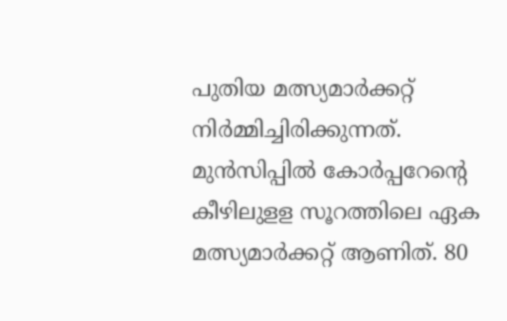പുതിയ മത്സ്യമാര്‍ക്കറ്റ് നിര്‍മ്മിച്ചിരിക്കുന്നത്. മുന്‍സിപ്പില്‍ കോര്‍പ്പറേന്റെ കീഴിലുളള സൂറത്തിലെ ഏക മത്സ്യമാര്‍ക്കറ്റ് ആണിത്. 80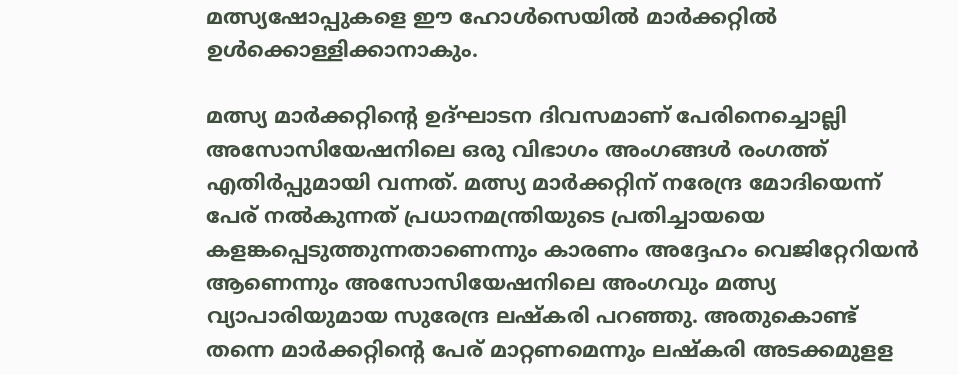മത്സ്യഷോപ്പുകളെ ഈ ഹോള്‍സെയില്‍ മാര്‍ക്കറ്റില്‍ ഉള്‍ക്കൊള്ളിക്കാനാകും.

മത്സ്യ മാര്‍ക്കറ്റിന്റെ ഉദ്ഘാടന ദിവസമാണ് പേരിനെച്ചൊല്ലി അസോസിയേഷനിലെ ഒരു വിഭാഗം അംഗങ്ങള്‍ രംഗത്ത് എതിര്‍പ്പുമായി വന്നത്. മത്സ്യ മാര്‍ക്കറ്റിന് നരേന്ദ്ര മോദിയെന്ന് പേര് നല്‍കുന്നത് പ്രധാനമന്ത്രിയുടെ പ്രതിച്ചായയെ കളങ്കപ്പെടുത്തുന്നതാണെന്നും കാരണം അദ്ദേഹം വെജിറ്റേറിയന്‍ ആണെന്നും അസോസിയേഷനിലെ അംഗവും മത്സ്യ വ്യാപാരിയുമായ സുരേന്ദ്ര ലഷ്‌കരി പറഞ്ഞു. അതുകൊണ്ട് തന്നെ മാര്‍ക്കറ്റിന്റെ പേര് മാറ്റണമെന്നും ലഷ്‌കരി അടക്കമുളള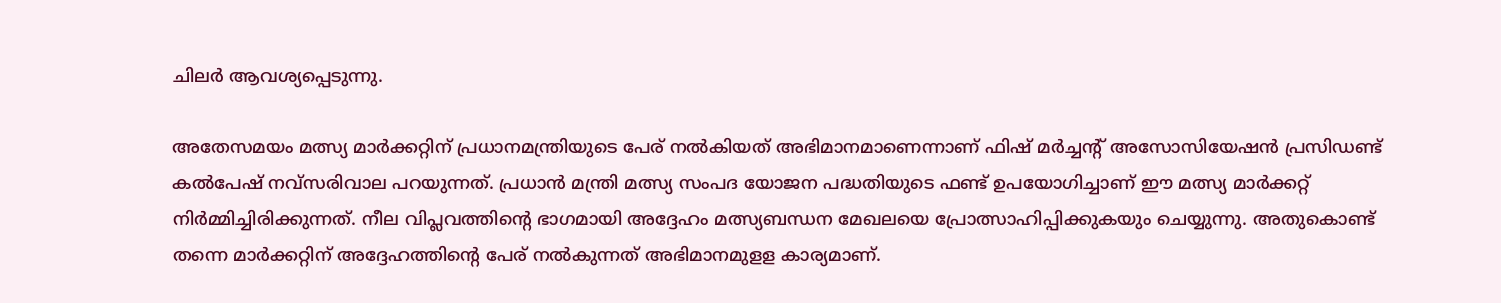ചിലര്‍ ആവശ്യപ്പെടുന്നു.

അതേസമയം മത്സ്യ മാര്‍ക്കറ്റിന് പ്രധാനമന്ത്രിയുടെ പേര് നല്‍കിയത് അഭിമാനമാണെന്നാണ് ഫിഷ് മര്‍ച്ചന്റ് അസോസിയേഷന്‍ പ്രസിഡണ്ട് കല്‍പേഷ് നവ്‌സരിവാല പറയുന്നത്. പ്രധാന്‍ മന്ത്രി മത്സ്യ സംപദ യോജന പദ്ധതിയുടെ ഫണ്ട് ഉപയോഗിച്ചാണ് ഈ മത്സ്യ മാര്‍ക്കറ്റ് നിര്‍മ്മിച്ചിരിക്കുന്നത്. നീല വിപ്ലവത്തിന്റെ ഭാഗമായി അദ്ദേഹം മത്സ്യബന്ധന മേഖലയെ പ്രോത്സാഹിപ്പിക്കുകയും ചെയ്യുന്നു. അതുകൊണ്ട് തന്നെ മാര്‍ക്കറ്റിന് അദ്ദേഹത്തിന്റെ പേര് നല്‍കുന്നത് അഭിമാനമുളള കാര്യമാണ്.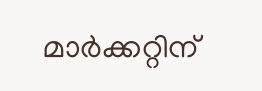മാര്‍ക്കറ്റിന്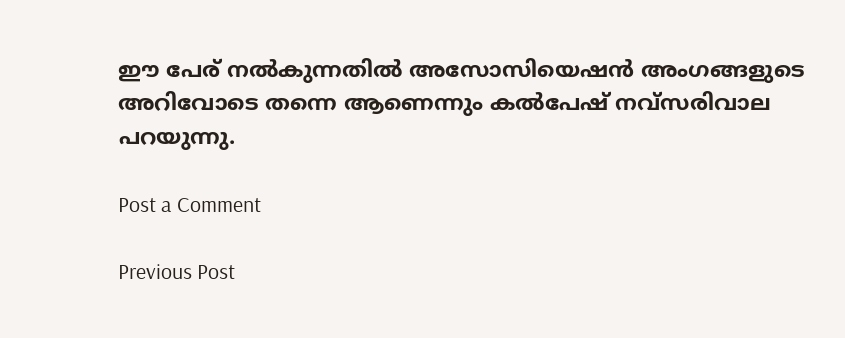ഈ പേര് നല്‍കുന്നതില്‍ അസോസിയെഷന്‍ അംഗങ്ങളുടെ അറിവോടെ തന്നെ ആണെന്നും കല്‍പേഷ് നവ്‌സരിവാല പറയുന്നു.

Post a Comment

Previous Post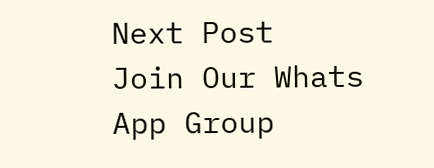Next Post
Join Our Whats App Group